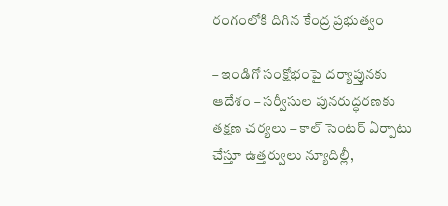రంగంలోకి దిగిన కేంద్ర ప్రభుత్వం

– ఇండిగో సంక్షోభంపై దర్యాప్తునకు ఆదేశం – సర్వీసుల పునరుద్ధరణకు తక్షణ చర్యలు – కాల్ సెంటర్ ఏర్పాటు చేస్తూ ఉత్తర్వులు న్యూదిల్లీ,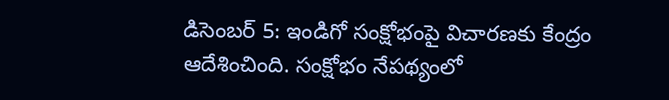డిసెంబర్ 5: ఇండిగో సంక్షోభంపై విచారణకు కేంద్రం ఆదేశించింది. సంక్షోభం నేపథ్యంలో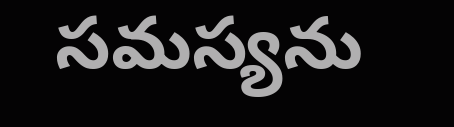సమస్యను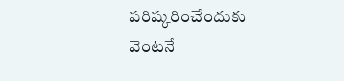పరిష్కరించేందుకు వెంటనే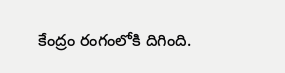కేంద్రం రంగంలోకి దిగింది.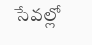సేవల్లో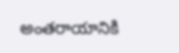అంతరాయానికి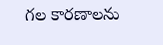గల కారణాలను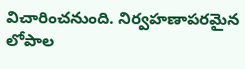విచారించనుంది. నిర్వహణాపరమైన లోపాల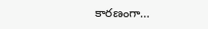కారణంగా…